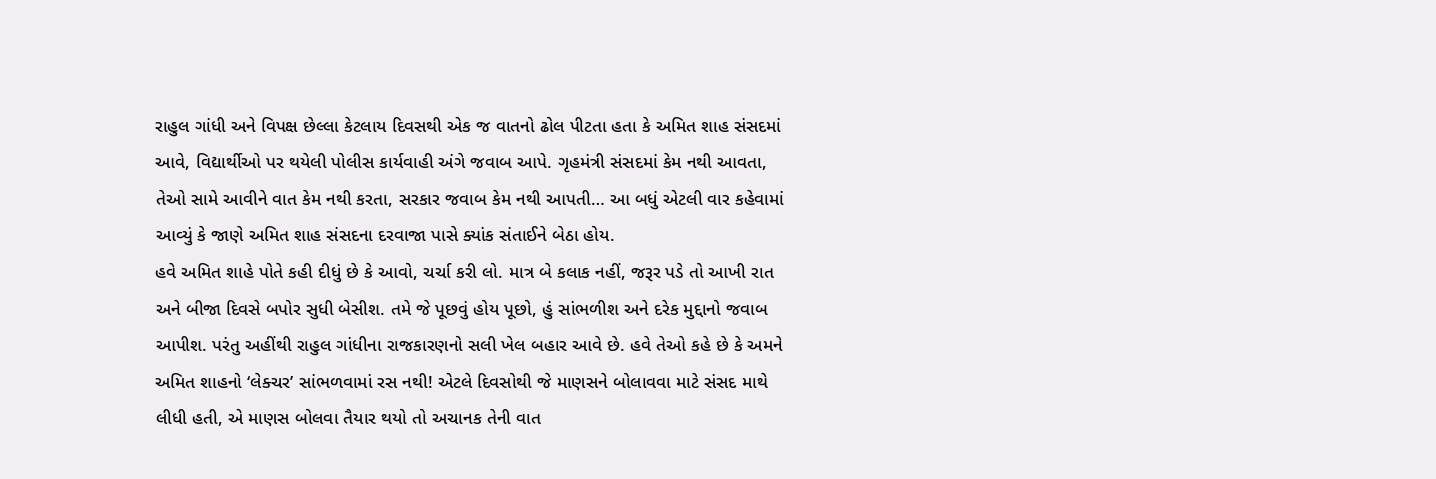રાહુલ ગાંધી અને વિપક્ષ છેલ્લા કેટલાય દિવસથી એક જ વાતનો ઢોલ પીટતા હતા કે અમિત શાહ સંસદમાં આવે, વિદ્યાર્થીઓ પર થયેલી પોલીસ કાર્યવાહી અંગે જવાબ આપે. ગૃહમંત્રી સંસદમાં કેમ નથી આવતા, તેઓ સામે આવીને વાત કેમ નથી કરતા, સરકાર જવાબ કેમ નથી આપતી… આ બધું એટલી વાર કહેવામાં આવ્યું કે જાણે અમિત શાહ સંસદના દરવાજા પાસે ક્યાંક સંતાઈને બેઠા હોય.
હવે અમિત શાહે પોતે કહી દીધું છે કે આવો, ચર્ચા કરી લો. માત્ર બે કલાક નહીં, જરૂર પડે તો આખી રાત અને બીજા દિવસે બપોર સુધી બેસીશ. તમે જે પૂછવું હોય પૂછો, હું સાંભળીશ અને દરેક મુદ્દાનો જવાબ આપીશ. પરંતુ અહીંથી રાહુલ ગાંધીના રાજકારણનો સલી ખેલ બહાર આવે છે. હવે તેઓ કહે છે કે અમને અમિત શાહનો ‘લેક્ચર’ સાંભળવામાં રસ નથી! એટલે દિવસોથી જે માણસને બોલાવવા માટે સંસદ માથે લીધી હતી, એ માણસ બોલવા તૈયાર થયો તો અચાનક તેની વાત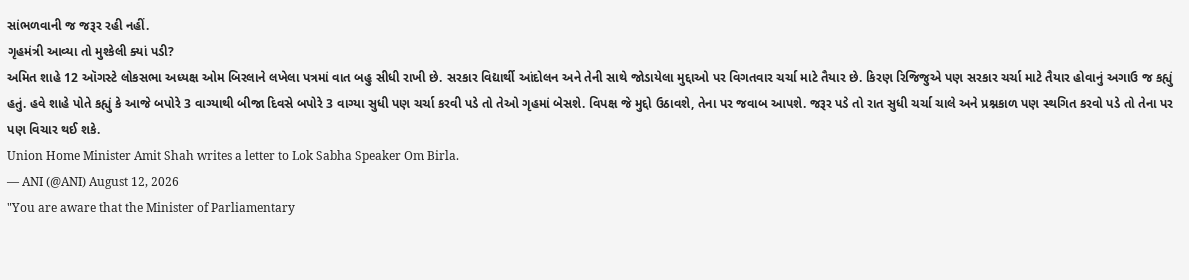સાંભળવાની જ જરૂર રહી નહીં.
ગૃહમંત્રી આવ્યા તો મુશ્કેલી ક્યાં પડી?
અમિત શાહે 12 ઑગસ્ટે લોકસભા અધ્યક્ષ ઓમ બિરલાને લખેલા પત્રમાં વાત બહુ સીધી રાખી છે. સરકાર વિદ્યાર્થી આંદોલન અને તેની સાથે જોડાયેલા મુદ્દાઓ પર વિગતવાર ચર્ચા માટે તૈયાર છે. કિરણ રિજિજુએ પણ સરકાર ચર્ચા માટે તૈયાર હોવાનું અગાઉ જ કહ્યું હતું. હવે શાહે પોતે કહ્યું કે આજે બપોરે 3 વાગ્યાથી બીજા દિવસે બપોરે 3 વાગ્યા સુધી પણ ચર્ચા કરવી પડે તો તેઓ ગૃહમાં બેસશે. વિપક્ષ જે મુદ્દો ઉઠાવશે, તેના પર જવાબ આપશે. જરૂર પડે તો રાત સુધી ચર્ચા ચાલે અને પ્રશ્નકાળ પણ સ્થગિત કરવો પડે તો તેના પર પણ વિચાર થઈ શકે.
Union Home Minister Amit Shah writes a letter to Lok Sabha Speaker Om Birla.
— ANI (@ANI) August 12, 2026
"You are aware that the Minister of Parliamentary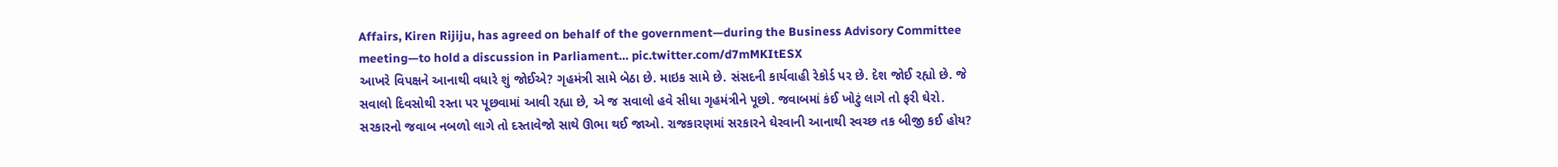Affairs, Kiren Rijiju, has agreed on behalf of the government—during the Business Advisory Committee meeting—to hold a discussion in Parliament… pic.twitter.com/d7mMKItESX
આખરે વિપક્ષને આનાથી વધારે શું જોઈએ? ગૃહમંત્રી સામે બેઠા છે. માઇક સામે છે. સંસદની કાર્યવાહી રેકોર્ડ પર છે. દેશ જોઈ રહ્યો છે. જે સવાલો દિવસોથી રસ્તા પર પૂછવામાં આવી રહ્યા છે, એ જ સવાલો હવે સીધા ગૃહમંત્રીને પૂછો. જવાબમાં કંઈ ખોટું લાગે તો ફરી ઘેરો. સરકારનો જવાબ નબળો લાગે તો દસ્તાવેજો સાથે ઊભા થઈ જાઓ. રાજકારણમાં સરકારને ઘેરવાની આનાથી સ્વચ્છ તક બીજી કઈ હોય?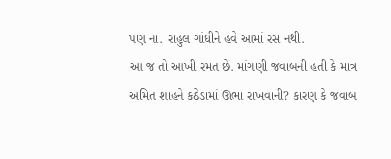પણ ના. રાહુલ ગાંધીને હવે આમાં રસ નથી.
આ જ તો આખી રમત છે. માંગણી જવાબની હતી કે માત્ર અમિત શાહને કઠેડામાં ઊભા રાખવાની? કારણ કે જવાબ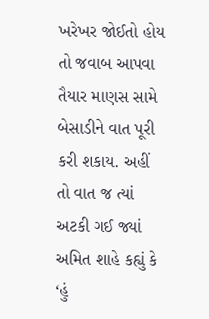ખરેખર જોઈતો હોય તો જવાબ આપવા તૈયાર માણસ સામે બેસાડીને વાત પૂરી કરી શકાય. અહીં તો વાત જ ત્યાં અટકી ગઈ જ્યાં અમિત શાહે કહ્યું કે ‘હું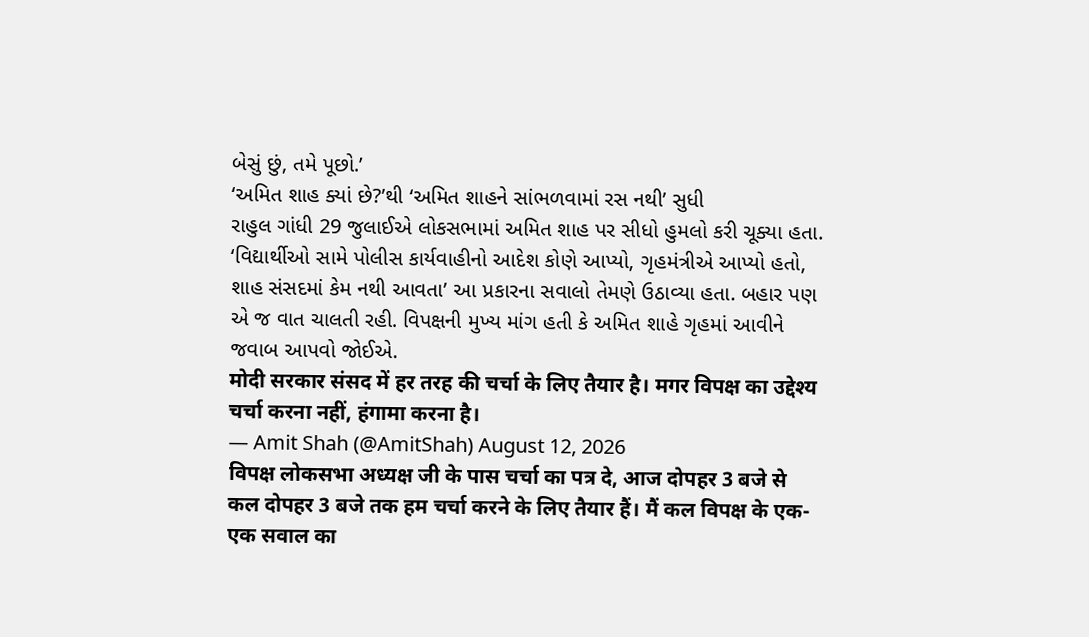બેસું છું, તમે પૂછો.’
‘અમિત શાહ ક્યાં છે?’થી ‘અમિત શાહને સાંભળવામાં રસ નથી’ સુધી
રાહુલ ગાંધી 29 જુલાઈએ લોકસભામાં અમિત શાહ પર સીધો હુમલો કરી ચૂક્યા હતા. ‘વિદ્યાર્થીઓ સામે પોલીસ કાર્યવાહીનો આદેશ કોણે આપ્યો, ગૃહમંત્રીએ આપ્યો હતો, શાહ સંસદમાં કેમ નથી આવતા’ આ પ્રકારના સવાલો તેમણે ઉઠાવ્યા હતા. બહાર પણ એ જ વાત ચાલતી રહી. વિપક્ષની મુખ્ય માંગ હતી કે અમિત શાહે ગૃહમાં આવીને જવાબ આપવો જોઈએ.
मोदी सरकार संसद में हर तरह की चर्चा के लिए तैयार है। मगर विपक्ष का उद्देश्य चर्चा करना नहीं, हंगामा करना है।
— Amit Shah (@AmitShah) August 12, 2026
विपक्ष लोकसभा अध्यक्ष जी के पास चर्चा का पत्र दे, आज दोपहर 3 बजे से कल दोपहर 3 बजे तक हम चर्चा करने के लिए तैयार हैं। मैं कल विपक्ष के एक-एक सवाल का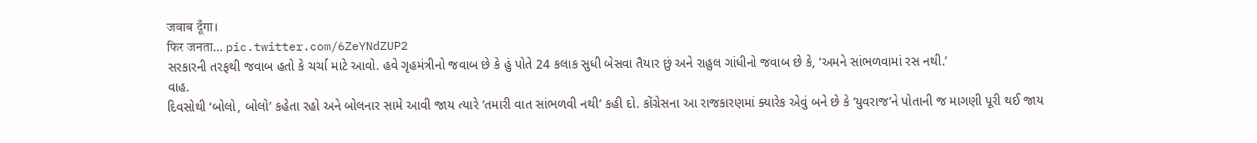जवाब दूँगा।
फिर जनता… pic.twitter.com/6ZeYNdZUP2
સરકારની તરફથી જવાબ હતો કે ચર્ચા માટે આવો. હવે ગૃહમંત્રીનો જવાબ છે કે હું પોતે 24 કલાક સુધી બેસવા તૈયાર છું અને રાહુલ ગાંધીનો જવાબ છે કે, ‘અમને સાંભળવામાં રસ નથી.’
વાહ.
દિવસોથી ‘બોલો, બોલો’ કહેતા રહો અને બોલનાર સામે આવી જાય ત્યારે ‘તમારી વાત સાંભળવી નથી’ કહી દો. કોંગ્રેસના આ રાજકારણમાં ક્યારેક એવું બને છે કે ‘યુવરાજ’ને પોતાની જ માગણી પૂરી થઈ જાય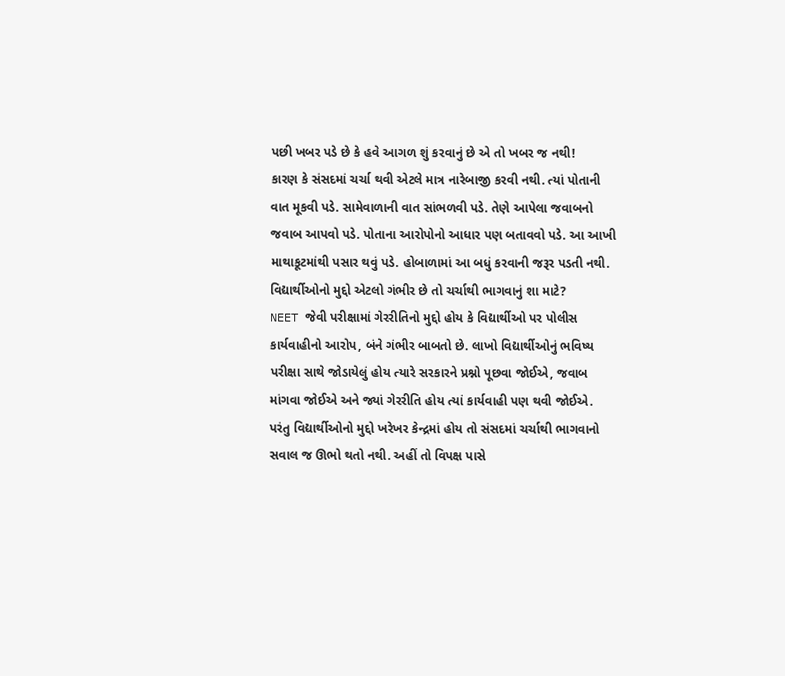પછી ખબર પડે છે કે હવે આગળ શું કરવાનું છે એ તો ખબર જ નથી!
કારણ કે સંસદમાં ચર્ચા થવી એટલે માત્ર નારેબાજી કરવી નથી. ત્યાં પોતાની વાત મૂકવી પડે. સામેવાળાની વાત સાંભળવી પડે. તેણે આપેલા જવાબનો જવાબ આપવો પડે. પોતાના આરોપોનો આધાર પણ બતાવવો પડે. આ આખી માથાકૂટમાંથી પસાર થવું પડે. હોબાળામાં આ બધું કરવાની જરૂર પડતી નથી.
વિદ્યાર્થીઓનો મુદ્દો એટલો ગંભીર છે તો ચર્ચાથી ભાગવાનું શા માટે?
NEET જેવી પરીક્ષામાં ગેરરીતિનો મુદ્દો હોય કે વિદ્યાર્થીઓ પર પોલીસ કાર્યવાહીનો આરોપ, બંને ગંભીર બાબતો છે. લાખો વિદ્યાર્થીઓનું ભવિષ્ય પરીક્ષા સાથે જોડાયેલું હોય ત્યારે સરકારને પ્રશ્નો પૂછવા જોઈએ, જવાબ માંગવા જોઈએ અને જ્યાં ગેરરીતિ હોય ત્યાં કાર્યવાહી પણ થવી જોઈએ.
પરંતુ વિદ્યાર્થીઓનો મુદ્દો ખરેખર કેન્દ્રમાં હોય તો સંસદમાં ચર્ચાથી ભાગવાનો સવાલ જ ઊભો થતો નથી. અહીં તો વિપક્ષ પાસે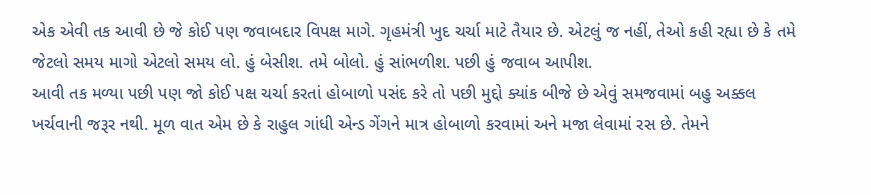એક એવી તક આવી છે જે કોઈ પણ જવાબદાર વિપક્ષ માગે. ગૃહમંત્રી ખુદ ચર્ચા માટે તૈયાર છે. એટલું જ નહીં, તેઓ કહી રહ્યા છે કે તમે જેટલો સમય માગો એટલો સમય લો. હું બેસીશ. તમે બોલો. હું સાંભળીશ. પછી હું જવાબ આપીશ.
આવી તક મળ્યા પછી પણ જો કોઈ પક્ષ ચર્ચા કરતાં હોબાળો પસંદ કરે તો પછી મુદ્દો ક્યાંક બીજે છે એવું સમજવામાં બહુ અક્કલ ખર્ચવાની જરૂર નથી. મૂળ વાત એમ છે કે રાહુલ ગાંધી એન્ડ ગેંગને માત્ર હોબાળો કરવામાં અને મજા લેવામાં રસ છે. તેમને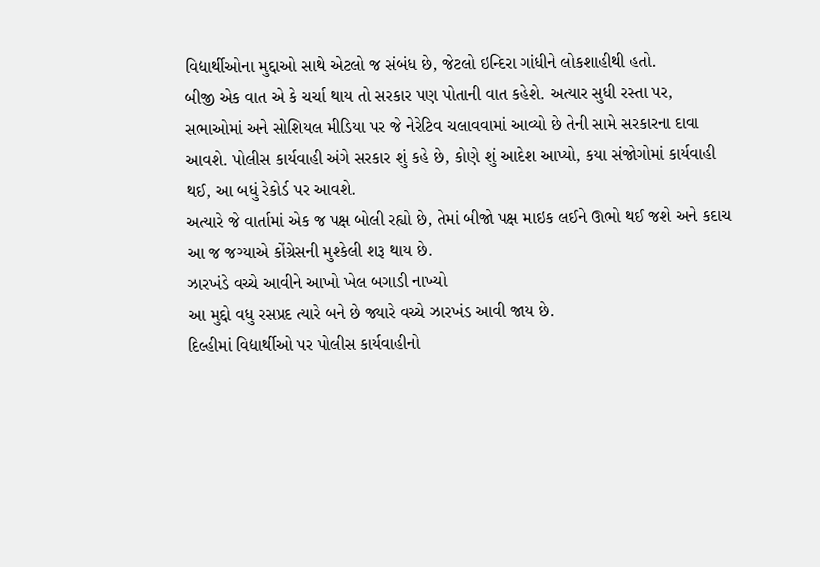વિદ્યાર્થીઓના મુદ્દાઓ સાથે એટલો જ સંબંધ છે, જેટલો ઇન્દિરા ગાંધીને લોકશાહીથી હતો.
બીજી એક વાત એ કે ચર્ચા થાય તો સરકાર પણ પોતાની વાત કહેશે. અત્યાર સુધી રસ્તા પર, સભાઓમાં અને સોશિયલ મીડિયા પર જે નેરેટિવ ચલાવવામાં આવ્યો છે તેની સામે સરકારના દાવા આવશે. પોલીસ કાર્યવાહી અંગે સરકાર શું કહે છે, કોણે શું આદેશ આપ્યો, કયા સંજોગોમાં કાર્યવાહી થઈ, આ બધું રેકોર્ડ પર આવશે.
અત્યારે જે વાર્તામાં એક જ પક્ષ બોલી રહ્યો છે, તેમાં બીજો પક્ષ માઇક લઈને ઊભો થઈ જશે અને કદાચ આ જ જગ્યાએ કોંગ્રેસની મુશ્કેલી શરૂ થાય છે.
ઝારખંડે વચ્ચે આવીને આખો ખેલ બગાડી નાખ્યો
આ મુદ્દો વધુ રસપ્રદ ત્યારે બને છે જ્યારે વચ્ચે ઝારખંડ આવી જાય છે.
દિલ્હીમાં વિદ્યાર્થીઓ પર પોલીસ કાર્યવાહીનો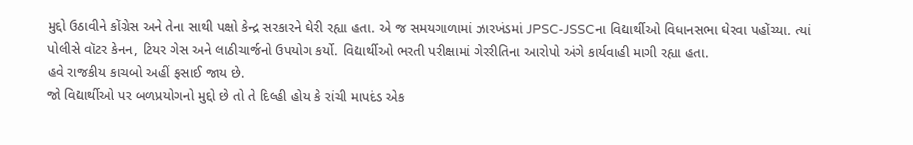મુદ્દો ઉઠાવીને કોંગ્રેસ અને તેના સાથી પક્ષો કેન્દ્ર સરકારને ઘેરી રહ્યા હતા. એ જ સમયગાળામાં ઝારખંડમાં JPSC-JSSCના વિદ્યાર્થીઓ વિધાનસભા ઘેરવા પહોંચ્યા. ત્યાં પોલીસે વૉટર કેનન, ટિયર ગેસ અને લાઠીચાર્જનો ઉપયોગ કર્યો. વિદ્યાર્થીઓ ભરતી પરીક્ષામાં ગેરરીતિના આરોપો અંગે કાર્યવાહી માગી રહ્યા હતા.
હવે રાજકીય કાચબો અહીં ફસાઈ જાય છે.
જો વિદ્યાર્થીઓ પર બળપ્રયોગનો મુદ્દો છે તો તે દિલ્હી હોય કે રાંચી માપદંડ એક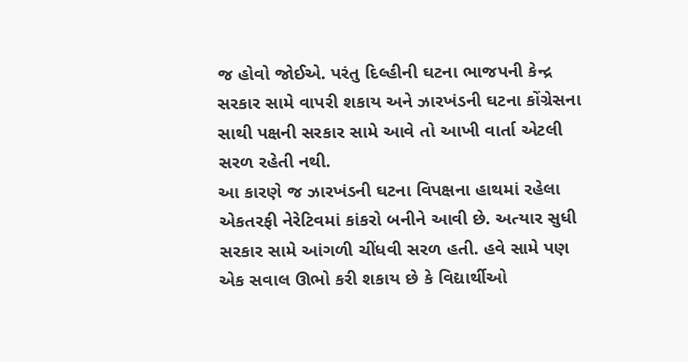જ હોવો જોઈએ. પરંતુ દિલ્હીની ઘટના ભાજપની કેન્દ્ર સરકાર સામે વાપરી શકાય અને ઝારખંડની ઘટના કોંગ્રેસના સાથી પક્ષની સરકાર સામે આવે તો આખી વાર્તા એટલી સરળ રહેતી નથી.
આ કારણે જ ઝારખંડની ઘટના વિપક્ષના હાથમાં રહેલા એકતરફી નેરેટિવમાં કાંકરો બનીને આવી છે. અત્યાર સુધી સરકાર સામે આંગળી ચીંધવી સરળ હતી. હવે સામે પણ એક સવાલ ઊભો કરી શકાય છે કે વિદ્યાર્થીઓ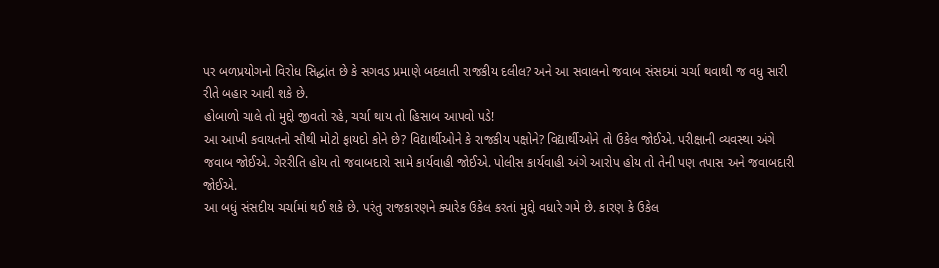પર બળપ્રયોગનો વિરોધ સિદ્ધાંત છે કે સગવડ પ્રમાણે બદલાતી રાજકીય દલીલ? અને આ સવાલનો જવાબ સંસદમાં ચર્ચા થવાથી જ વધુ સારી રીતે બહાર આવી શકે છે.
હોબાળો ચાલે તો મુદ્દો જીવતો રહે, ચર્ચા થાય તો હિસાબ આપવો પડે!
આ આખી કવાયતનો સૌથી મોટો ફાયદો કોને છે? વિદ્યાર્થીઓને કે રાજકીય પક્ષોને? વિદ્યાર્થીઓને તો ઉકેલ જોઈએ. પરીક્ષાની વ્યવસ્થા અંગે જવાબ જોઈએ. ગેરરીતિ હોય તો જવાબદારો સામે કાર્યવાહી જોઈએ. પોલીસ કાર્યવાહી અંગે આરોપ હોય તો તેની પણ તપાસ અને જવાબદારી જોઈએ.
આ બધું સંસદીય ચર્ચામાં થઈ શકે છે. પરંતુ રાજકારણને ક્યારેક ઉકેલ કરતાં મુદ્દો વધારે ગમે છે. કારણ કે ઉકેલ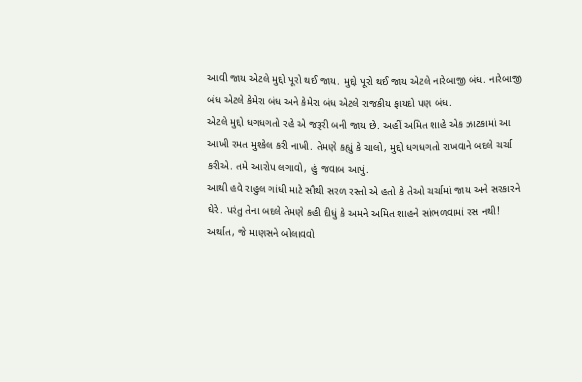આવી જાય એટલે મુદ્દો પૂરો થઈ જાય. મુદ્દો પૂરો થઈ જાય એટલે નારેબાજી બંધ. નારેબાજી બંધ એટલે કેમેરા બંધ અને કેમેરા બંધ એટલે રાજકીય ફાયદો પણ બંધ.
એટલે મુદ્દો ધગધગતો રહે એ જરૂરી બની જાય છે. અહીં અમિત શાહે એક ઝાટકામાં આ આખી રમત મુશ્કેલ કરી નાખી. તેમણે કહ્યું કે ચાલો, મુદ્દો ધગધગતો રાખવાને બદલે ચર્ચા કરીએ. તમે આરોપ લગાવો, હું જવાબ આપું.
આથી હવે રાહુલ ગાંધી માટે સૌથી સરળ રસ્તો એ હતો કે તેઓ ચર્ચામાં જાય અને સરકારને ઘેરે. પરંતુ તેના બદલે તેમણે કહી દીધું કે અમને અમિત શાહને સાંભળવામાં રસ નથી! અર્થાત, જે માણસને બોલાવવો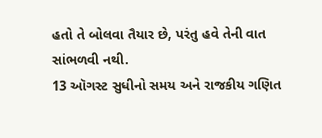હતો તે બોલવા તૈયાર છે, પરંતુ હવે તેની વાત સાંભળવી નથી.
13 ઑગસ્ટ સુધીનો સમય અને રાજકીય ગણિત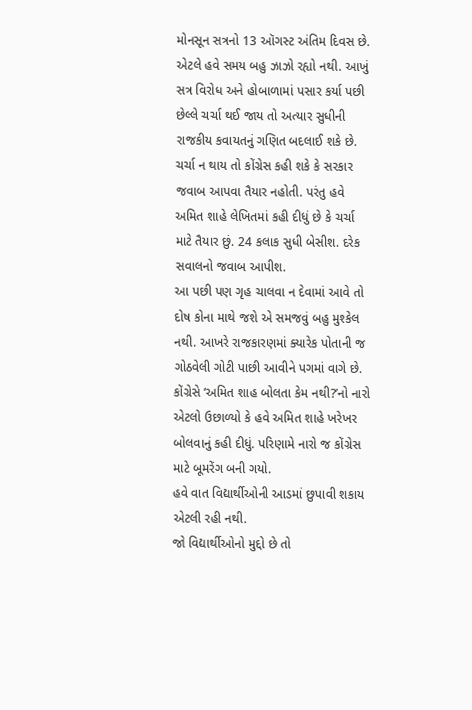મોનસૂન સત્રનો 13 ઑગસ્ટ અંતિમ દિવસ છે. એટલે હવે સમય બહુ ઝાઝો રહ્યો નથી. આખું સત્ર વિરોધ અને હોબાળામાં પસાર કર્યા પછી છેલ્લે ચર્ચા થઈ જાય તો અત્યાર સુધીની રાજકીય કવાયતનું ગણિત બદલાઈ શકે છે.
ચર્ચા ન થાય તો કોંગ્રેસ કહી શકે કે સરકાર જવાબ આપવા તૈયાર નહોતી. પરંતુ હવે અમિત શાહે લેખિતમાં કહી દીધું છે કે ચર્ચા માટે તૈયાર છું. 24 કલાક સુધી બેસીશ. દરેક સવાલનો જવાબ આપીશ.
આ પછી પણ ગૃહ ચાલવા ન દેવામાં આવે તો દોષ કોના માથે જશે એ સમજવું બહુ મુશ્કેલ નથી. આખરે રાજકારણમાં ક્યારેક પોતાની જ ગોઠવેલી ગોટી પાછી આવીને પગમાં વાગે છે. કોંગ્રેસે ‘અમિત શાહ બોલતા કેમ નથી?’નો નારો એટલો ઉછાળ્યો કે હવે અમિત શાહે ખરેખર બોલવાનું કહી દીધું. પરિણામે નારો જ કોંગ્રેસ માટે બૂમરેંગ બની ગયો.
હવે વાત વિદ્યાર્થીઓની આડમાં છુપાવી શકાય એટલી રહી નથી.
જો વિદ્યાર્થીઓનો મુદ્દો છે તો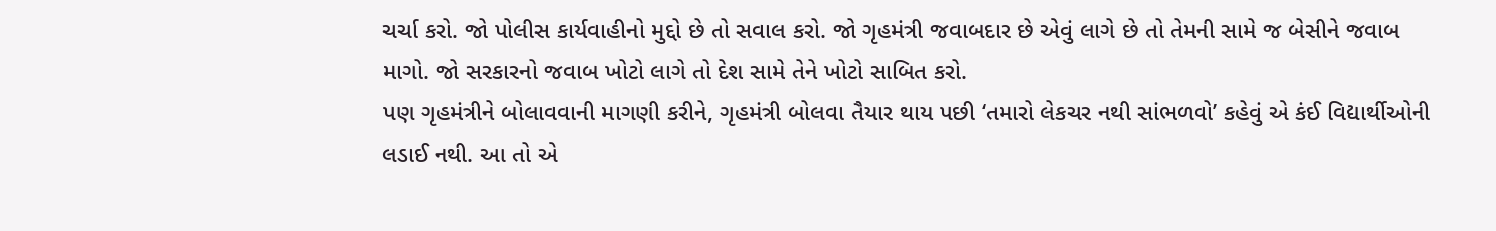ચર્ચા કરો. જો પોલીસ કાર્યવાહીનો મુદ્દો છે તો સવાલ કરો. જો ગૃહમંત્રી જવાબદાર છે એવું લાગે છે તો તેમની સામે જ બેસીને જવાબ માગો. જો સરકારનો જવાબ ખોટો લાગે તો દેશ સામે તેને ખોટો સાબિત કરો.
પણ ગૃહમંત્રીને બોલાવવાની માગણી કરીને, ગૃહમંત્રી બોલવા તૈયાર થાય પછી ‘તમારો લેકચર નથી સાંભળવો’ કહેવું એ કંઈ વિદ્યાર્થીઓની લડાઈ નથી. આ તો એ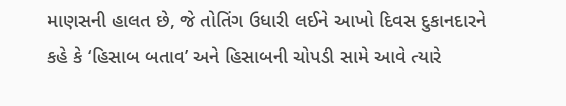માણસની હાલત છે, જે તોતિંગ ઉધારી લઈને આખો દિવસ દુકાનદારને કહે કે ‘હિસાબ બતાવ’ અને હિસાબની ચોપડી સામે આવે ત્યારે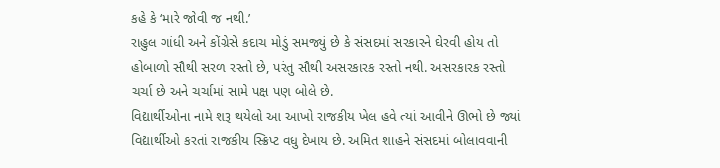કહે કે ‘મારે જોવી જ નથી.’
રાહુલ ગાંધી અને કોંગ્રેસે કદાચ મોડું સમજ્યું છે કે સંસદમાં સરકારને ઘેરવી હોય તો હોબાળો સૌથી સરળ રસ્તો છે, પરંતુ સૌથી અસરકારક રસ્તો નથી. અસરકારક રસ્તો ચર્ચા છે અને ચર્ચામાં સામે પક્ષ પણ બોલે છે.
વિદ્યાર્થીઓના નામે શરૂ થયેલો આ આખો રાજકીય ખેલ હવે ત્યાં આવીને ઊભો છે જ્યાં વિદ્યાર્થીઓ કરતાં રાજકીય સ્ક્રિપ્ટ વધુ દેખાય છે. અમિત શાહને સંસદમાં બોલાવવાની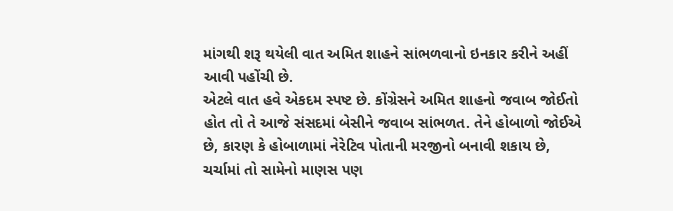માંગથી શરૂ થયેલી વાત અમિત શાહને સાંભળવાનો ઇનકાર કરીને અહીં આવી પહોંચી છે.
એટલે વાત હવે એકદમ સ્પષ્ટ છે. કોંગ્રેસને અમિત શાહનો જવાબ જોઈતો હોત તો તે આજે સંસદમાં બેસીને જવાબ સાંભળત. તેને હોબાળો જોઈએ છે, કારણ કે હોબાળામાં નેરેટિવ પોતાની મરજીનો બનાવી શકાય છે, ચર્ચામાં તો સામેનો માણસ પણ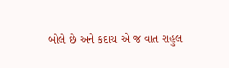બોલે છે અને કદાચ એ જ વાત રાહુલ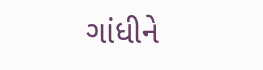ગાંધીને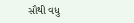સૌથી વધુ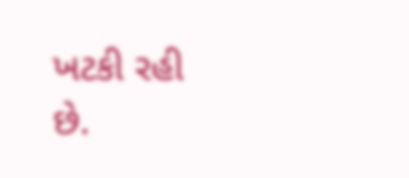ખટકી રહી છે.